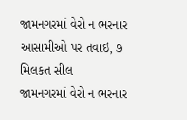જામનગરમાં વેરો ન ભરનાર આસામીઓ પર તવાઇ, ૭ મિલકત સીલ
જામનગરમાં વેરો ન ભરનાર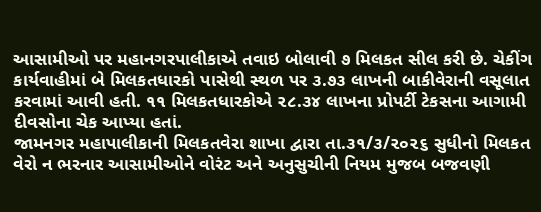આસામીઓ પર મહાનગરપાલીકાએ તવાઇ બોલાવી ૭ મિલકત સીલ કરી છે. ચેકીંગ કાર્યવાહીમાં બે મિલકતધારકો પાસેથી સ્થળ પર ૩.૭૩ લાખની બાકીવેરાની વસૂલાત કરવામાં આવી હતી. ૧૧ મિલકતધારકોએ ૨૮.૩૪ લાખના પ્રોપર્ટી ટેકસના આગામી દીવસોના ચેક આપ્યા હતાં.
જામનગર મહાપાલીકાની મિલકતવેરા શાખા દ્વારા તા.૩૧/૩/૨૦૨૬ સુધીનો મિલકત વેરો ન ભરનાર આસામીઓને વોરંટ અને અનુસુચીની નિયમ મુજબ બજવણી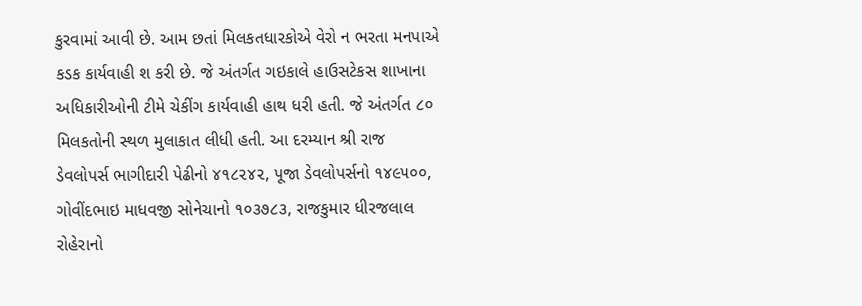કુરવામાં આવી છે. આમ છતાં મિલકતધારકોએ વેરો ન ભરતા મનપાએ કડક કાર્યવાહી શ કરી છે. જે અંતર્ગત ગઇકાલે હાઉસટેકસ શાખાના અધિકારીઓની ટીમે ચેકીંગ કાર્યવાહી હાથ ધરી હતી. જે અંતર્ગત ૮૦ મિલકતોની સ્થળ મુલાકાત લીધી હતી. આ દરમ્યાન શ્રી રાજ ડેવલોપર્સ ભાગીદારી પેઢીનો ૪૧૮૨૪૨, પૂજા ડેવલોપર્સનો ૧૪૯૫૦૦, ગોવીંદભાઇ માધવજી સોનેચાનો ૧૦૩૭૮૩, રાજકુમાર ધીરજલાલ રોહેરાનો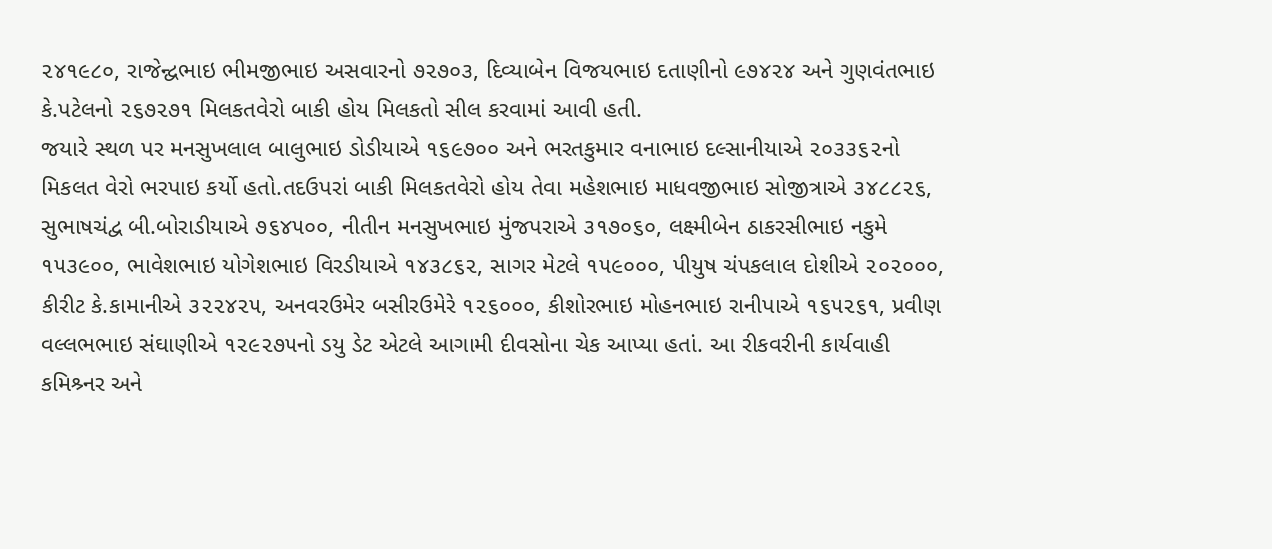૨૪૧૯૮૦, રાજેન્દ્વભાઇ ભીમજીભાઇ અસવારનો ૭૨૭૦૩, દિવ્યાબેન વિજયભાઇ દતાણીનો ૯૭૪૨૪ અને ગુણવંતભાઇ કે.પટેલનો ૨૬૭૨૭૧ મિલકતવેરો બાકી હોય મિલકતો સીલ કરવામાં આવી હતી.
જયારે સ્થળ પર મનસુખલાલ બાલુભાઇ ડોડીયાએ ૧૬૯૭૦૦ અને ભરતકુમાર વનાભાઇ દલ્સાનીયાએ ૨૦૩૩૬૨નો મિકલત વેરો ભરપાઇ કર્યો હતો.તદઉપરાં બાકી મિલકતવેરો હોય તેવા મહેશભાઇ માધવજીભાઇ સોજીત્રાએ ૩૪૮૮૨૬, સુભાષચંદ્વ બી.બોરાડીયાએ ૭૬૪૫૦૦, નીતીન મનસુખભાઇ મુંજપરાએ ૩૧૭૦૬૦, લક્ષ્મીબેન ઠાકરસીભાઇ નકુમે ૧૫૩૯૦૦, ભાવેશભાઇ યોગેશભાઇ વિરડીયાએ ૧૪૩૮૬૨, સાગર મેટલે ૧૫૯૦૦૦, પીયુષ ચંપકલાલ દોશીએ ૨૦૨૦૦૦, કીરીટ કે.કામાનીએ ૩૨૨૪૨૫, અનવરઉમેર બસીરઉમેરે ૧૨૬૦૦૦, કીશોરભાઇ મોહનભાઇ રાનીપાએ ૧૬૫૨૬૧, પ્રવીણ વલ્લભભાઇ સંઘાણીએ ૧૨૯૨૭૫નો ડયુ ડેટ એટલે આગામી દીવસોના ચેક આપ્યા હતાં. આ રીકવરીની કાર્યવાહી કમિશ્ર્નર અને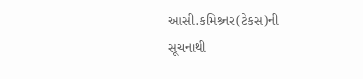આસી.કમિશ્ર્નર(ટેકસ)ની સૂચનાથી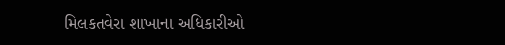મિલકતવેરા શાખાના અધિકારીઓ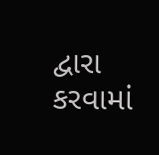દ્વારા કરવામાં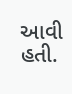આવી હતી.